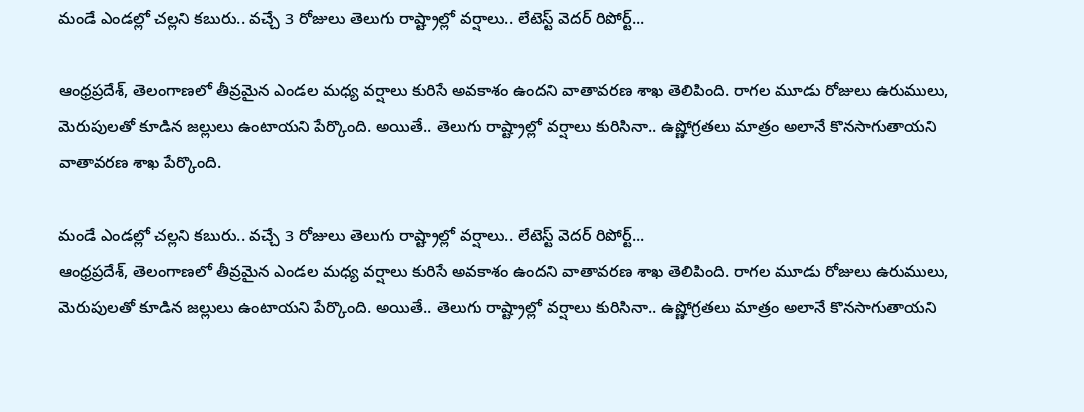మండే ఎండల్లో చల్లని కబురు.. వచ్చే 3 రోజులు తెలుగు రాష్ట్రాల్లో వర్షాలు.. లేటెస్ట్ వెదర్ రిపోర్ట్...

ఆంధ్రప్రదేశ్, తెలంగాణలో తీవ్రమైన ఎండల మధ్య వర్షాలు కురిసే అవకాశం ఉందని వాతావరణ శాఖ తెలిపింది. రాగల మూడు రోజులు ఉరుములు, మెరుపులతో కూడిన జల్లులు ఉంటాయని పేర్కొంది. అయితే.. తెలుగు రాష్ట్రాల్లో వర్షాలు కురిసినా.. ఉష్ణోగ్రతలు మాత్రం అలానే కొనసాగుతాయని వాతావరణ శాఖ పేర్కొంది.

మండే ఎండల్లో చల్లని కబురు.. వచ్చే 3 రోజులు తెలుగు రాష్ట్రాల్లో వర్షాలు.. లేటెస్ట్ వెదర్ రిపోర్ట్...
ఆంధ్రప్రదేశ్, తెలంగాణలో తీవ్రమైన ఎండల మధ్య వర్షాలు కురిసే అవకాశం ఉందని వాతావరణ శాఖ తెలిపింది. రాగల మూడు రోజులు ఉరుములు, మెరుపులతో కూడిన జల్లులు ఉంటాయని పేర్కొంది. అయితే.. తెలుగు రాష్ట్రాల్లో వర్షాలు కురిసినా.. ఉష్ణోగ్రతలు మాత్రం అలానే కొనసాగుతాయని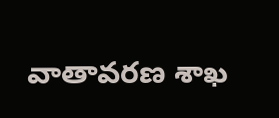వాతావరణ శాఖ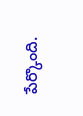పేర్కొంది.